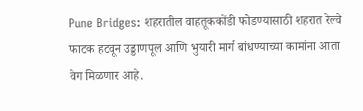Pune Bridges: शहरातील वाहतूककोंडी फोडण्यासाठी शहरात रेल्वे फाटक हटवून उड्डाणपूल आणि भुयारी मार्ग बांधण्याच्या कामांना आता वेग मिळणार आहे.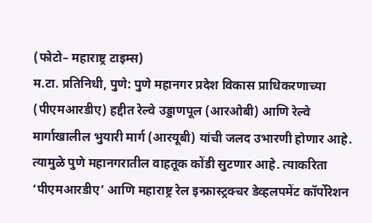(फोटो– महाराष्ट्र टाइम्स)
म.टा. प्रतिनिधी, पुणे: पुणे महानगर प्रदेश विकास प्राधिकरणाच्या (पीएमआरडीए) हद्दीत रेल्वे उड्डाणपूल (आरओबी) आणि रेल्वे मार्गाखालील भुयारी मार्ग (आरयूबी) यांची जलद उभारणी होणार आहे. त्यामुळे पुणे महानगरातील वाहतूक कोंडी सुटणार आहे. त्याकरिता ‘पीएमआरडीए’ आणि महाराष्ट्र रेल इन्फ्रास्ट्रक्चर डेव्हलपमेंट कॉर्पोरेशन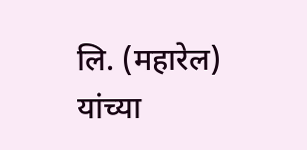लि. (महारेल) यांच्या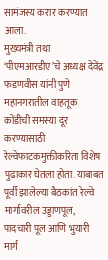सामंजस्य करार करण्यात आला.
मुख्यमंत्री तथा ‘पीएमआरडीए’चे अध्यक्ष देवेंद्र फडणवीस यांनी पुणे महानगरातील वाहतूक कोंडीची समस्या दूर करण्यासाठी रेल्वेफाटकमुक्तीकरिता विशेष पुढाकार घेतला होता. याबाबत पूर्वी झालेल्या बैठकांत रेल्वे मार्गावरील उड्डाणपूल, पादचारी पूल आणि भुयारी मार्ग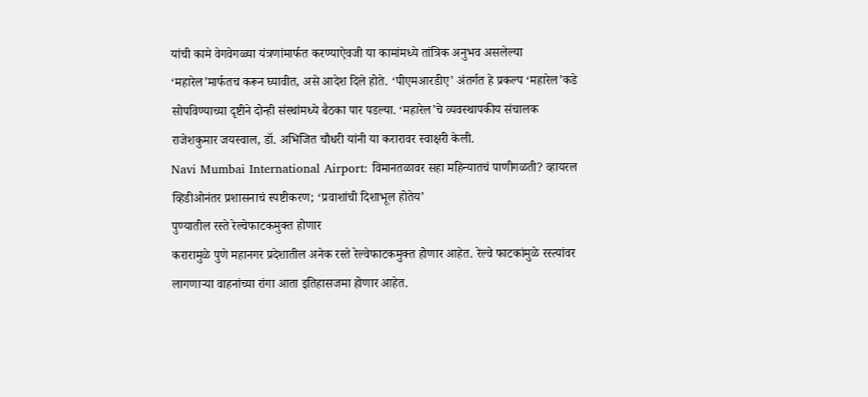यांची कामे वेगवेगळ्या यंत्रणांमार्फत करण्याऐवजी या कामांमध्ये तांत्रिक अनुभव असलेल्या ‘महारेल’मार्फतच करून घ्यावीत, असे आदेश दिले होते. ‘पीएमआरडीए’ अंतर्गत हे प्रकल्प ‘महारेल’कडे सोपविण्याच्या दृष्टीने दोन्ही संस्थांमध्ये बैठका पार पडल्या. ‘महारेल’चे व्यवस्थापकीय संचालक राजेशकुमार जयस्वाल, डॉ. अभिजित चौधरी यांनी या करारावर स्वाक्षरी केली.
Navi Mumbai International Airport: विमानतळावर सहा महिन्यातचं पाणीगळती? व्हायरल व्हिडीओनंतर प्रशासनाचं स्पष्टीकरण; ‘प्रवाशांची दिशाभूल होतेय’
पुण्यातील रस्ते रेल्वेफाटकमुक्त होणार
करारामुळे पुणे महानगर प्रदेशातील अनेक रस्ते रेल्वेफाटकमुक्त होणार आहेत. रेल्वे फाटकांमुळे रस्त्यांवर लागणाऱ्या वाहनांच्या रांगा आता इतिहासजमा होणार आहेत.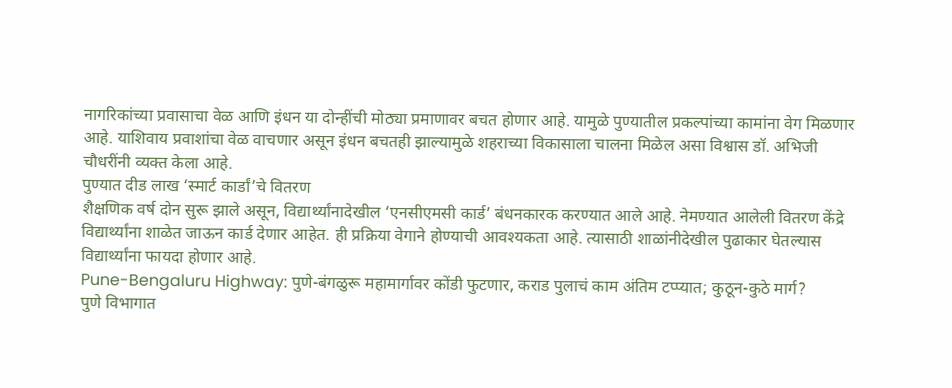नागरिकांच्या प्रवासाचा वेळ आणि इंधन या दोन्हींची मोठ्या प्रमाणावर बचत होणार आहे. यामुळे पुण्यातील प्रकल्पांच्या कामांना वेग मिळणार आहे. याशिवाय प्रवाशांचा वेळ वाचणार असून इंधन बचतही झाल्यामुळे शहराच्या विकासाला चालना मिळेल असा विश्वास डॉ. अभिजी चौधरींनी व्यक्त केला आहे.
पुण्यात दीड लाख ‘स्मार्ट कार्डां’चे वितरण
शैक्षणिक वर्ष दोन सुरू झाले असून, विद्यार्थ्यांनादेखील ‘एनसीएमसी कार्ड’ बंधनकारक करण्यात आले आहे. नेमण्यात आलेली वितरण केंद्रे विद्यार्थ्यांना शाळेत जाऊन कार्ड देणार आहेत. ही प्रक्रिया वेगाने होण्याची आवश्यकता आहे. त्यासाठी शाळांनीदेखील पुढाकार घेतल्यास विद्यार्थ्यांना फायदा होणार आहे.
Pune-Bengaluru Highway: पुणे-बंगळुरू महामार्गावर कोंडी फुटणार, कराड पुलाचं काम अंतिम टप्प्यात; कुठून-कुठे मार्ग?
पुणे विभागात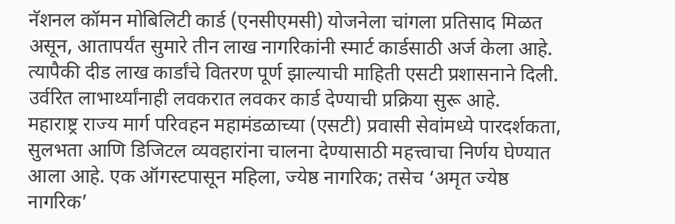नॅशनल कॉमन मोबिलिटी कार्ड (एनसीएमसी) योजनेला चांगला प्रतिसाद मिळत असून, आतापर्यंत सुमारे तीन लाख नागरिकांनी स्मार्ट कार्डसाठी अर्ज केला आहे. त्यापैकी दीड लाख कार्डांचे वितरण पूर्ण झाल्याची माहिती एसटी प्रशासनाने दिली. उर्वरित लाभार्थ्यांनाही लवकरात लवकर कार्ड देण्याची प्रक्रिया सुरू आहे.
महाराष्ट्र राज्य मार्ग परिवहन महामंडळाच्या (एसटी) प्रवासी सेवांमध्ये पारदर्शकता, सुलभता आणि डिजिटल व्यवहारांना चालना देण्यासाठी महत्त्वाचा निर्णय घेण्यात आला आहे. एक ऑगस्टपासून महिला, ज्येष्ठ नागरिक; तसेच ‘अमृत ज्येष्ठ नागरिक’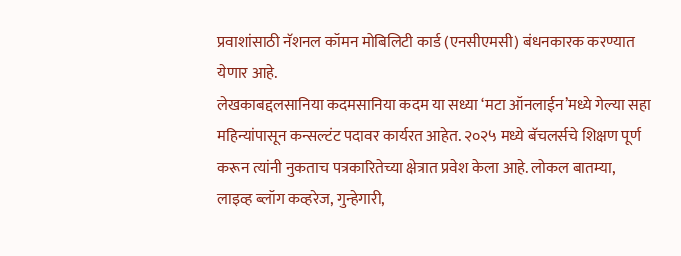प्रवाशांसाठी नॅशनल कॉमन मोबिलिटी कार्ड (एनसीएमसी) बंधनकारक करण्यात येणार आहे.
लेखकाबद्दलसानिया कदमसानिया कदम या सध्या ‘मटा ऑनलाईन’मध्ये गेल्या सहा महिन्यांपासून कन्सल्टंट पदावर कार्यरत आहेत. २०२५ मध्ये बॅचलर्सचे शिक्षण पूर्ण करून त्यांनी नुकताच पत्रकारितेच्या क्षेत्रात प्रवेश केला आहे. लोकल बातम्या, लाइव्ह ब्लॉग कव्हरेज, गुन्हेगारी,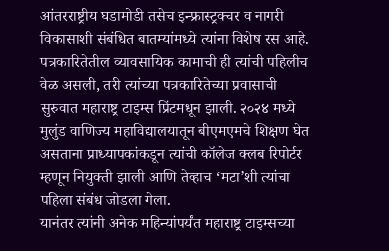आंतरराष्ट्रीय घडामोडी तसेच इन्फ्रास्ट्रक्चर व नागरी विकासाशी संबंधित बातम्यांमध्ये त्यांना विशेष रस आहे.
पत्रकारितेतील व्यावसायिक कामाची ही त्यांची पहिलीच वेळ असली, तरी त्यांच्या पत्रकारितेच्या प्रवासाची सुरुवात महाराष्ट्र टाइम्स प्रिंटमधून झाली. २०२४ मध्ये मुलुंड वाणिज्य महाविद्यालयातून बीएमएमचे शिक्षण घेत असताना प्राध्यापकांकडून त्यांची कॉलेज क्लब रिपोर्टर म्हणून नियुक्ती झाली आणि तेव्हाच ‘मटा’शी त्यांचा पहिला संबंध जोडला गेला.
यानंतर त्यांनी अनेक महिन्यांपर्यंत महाराष्ट्र टाइम्सच्या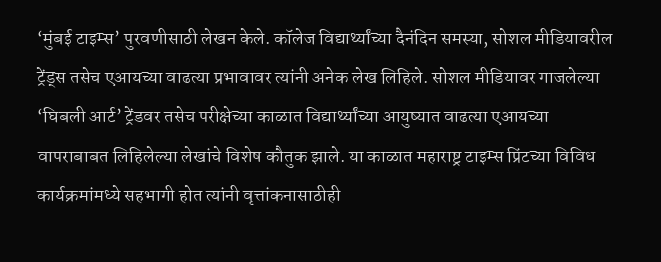‘मुंबई टाइम्स’ पुरवणीसाठी लेखन केले. कॉलेज विद्यार्थ्यांच्या दैनंदिन समस्या, सोशल मीडियावरील ट्रेंड्स तसेच एआयच्या वाढत्या प्रभावावर त्यांनी अनेक लेख लिहिले. सोशल मीडियावर गाजलेल्या ‘घिबली आर्ट’ ट्रेंडवर तसेच परीक्षेच्या काळात विद्यार्थ्यांच्या आयुष्यात वाढत्या एआयच्या वापराबाबत लिहिलेल्या लेखांचे विशेष कौतुक झाले. या काळात महाराष्ट्र टाइम्स प्रिंटच्या विविध कार्यक्रमांमध्ये सहभागी होत त्यांनी वृत्तांकनासाठीही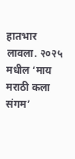हातभार लावला. २०२५ मधील ‘माय मराठी कला संगम’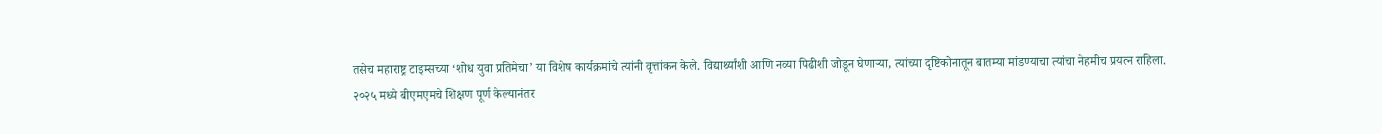तसेच महाराष्ट्र टाइम्सच्या ‘शोध युवा प्रतिमेचा’ या विशेष कार्यक्रमांचे त्यांनी वृत्तांकन केले. विद्यार्थ्यांशी आणि नव्या पिढीशी जोडून घेणाऱ्या, त्यांच्या दृष्टिकोनातून बातम्या मांडण्याचा त्यांचा नेहमीच प्रयत्न राहिला.
२०२५ मध्ये बीएमएमचे शिक्षण पूर्ण केल्यानंतर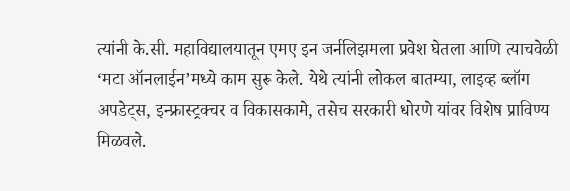त्यांनी के.सी. महाविद्यालयातून एमए इन जर्नलिझमला प्रवेश घेतला आणि त्याचवेळी ‘मटा ऑनलाईन’मध्ये काम सुरू केले. येथे त्यांनी लोकल बातम्या, लाइव्ह ब्लॉग अपडेट्स, इन्फ्रास्ट्रक्चर व विकासकामे, तसेच सरकारी धोरणे यांवर विशेष प्राविण्य मिळवले.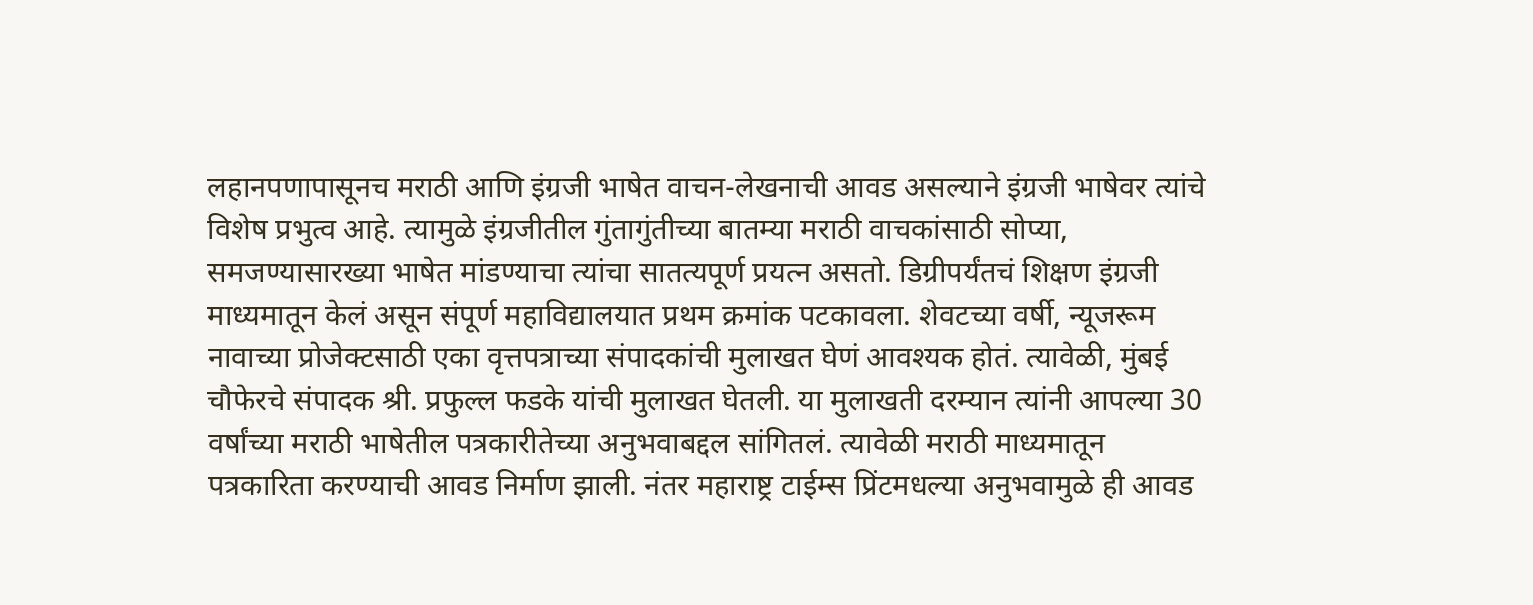लहानपणापासूनच मराठी आणि इंग्रजी भाषेत वाचन-लेखनाची आवड असल्याने इंग्रजी भाषेवर त्यांचे विशेष प्रभुत्व आहे. त्यामुळे इंग्रजीतील गुंतागुंतीच्या बातम्या मराठी वाचकांसाठी सोप्या, समजण्यासारख्या भाषेत मांडण्याचा त्यांचा सातत्यपूर्ण प्रयत्न असतो. डिग्रीपर्यंतचं शिक्षण इंग्रजी माध्यमातून केलं असून संपूर्ण महाविद्यालयात प्रथम क्रमांक पटकावला. शेवटच्या वर्षी, न्यूजरूम नावाच्या प्रोजेक्टसाठी एका वृत्तपत्राच्या संपादकांची मुलाखत घेणं आवश्यक होतं. त्यावेळी, मुंबई चौफेरचे संपादक श्री. प्रफुल्ल फडके यांची मुलाखत घेतली. या मुलाखती दरम्यान त्यांनी आपल्या 30 वर्षांच्या मराठी भाषेतील पत्रकारीतेच्या अनुभवाबद्दल सांगितलं. त्यावेळी मराठी माध्यमातून पत्रकारिता करण्याची आवड निर्माण झाली. नंतर महाराष्ट्र टाईम्स प्रिंटमधल्या अनुभवामुळे ही आवड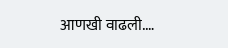आणखी वाढली.…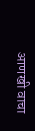आणखी वाचा